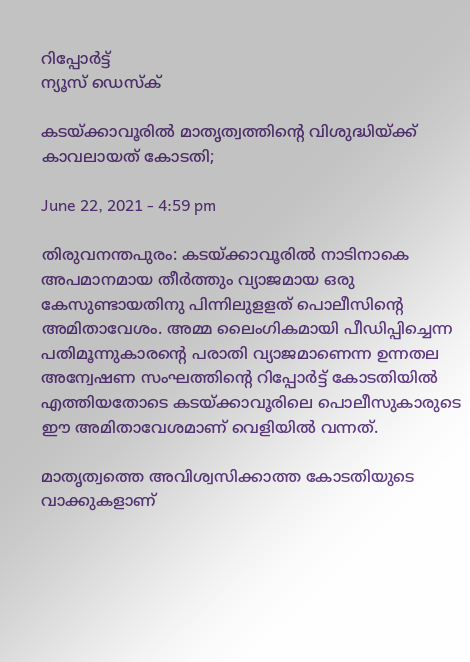റിപ്പോര്‍ട്ട്
ന്യൂസ് ഡെസ്ക്

കടയ്ക്കാവൂരിൽ മാതൃത്വത്തിന്റെ വിശുദ്ധിയ്ക്ക് കാവലായത് കോടതി;

June 22, 2021 - 4:59 pm

തിരുവനന്തപുരം: കടയ്ക്കാവൂരിൽ നാടിനാകെ അപമാനമായ തീർത്തും വ്യാജമായ ഒരു കേസുണ്ടായതിനു പിന്നിലുളളത് പൊലീസിന്റെ അമിതാവേശം. അമ്മ ലൈംഗികമായി പീഡിപ്പിച്ചെന്ന പതിമൂന്നുകാരന്റെ പരാതി വ്യാജമാണെന്ന ഉന്നതല അന്വേഷണ സംഘത്തിന്റെ റിപ്പോർട്ട് കോടതിയിൽ എത്തിയതോടെ കടയ്ക്കാവൂരിലെ പൊലീസുകാരുടെ ഈ അമിതാവേശമാണ് വെളിയിൽ വന്നത്.

മാതൃത്വത്തെ അവിശ്വസിക്കാത്ത കോടതിയുടെ വാക്കുകളാണ്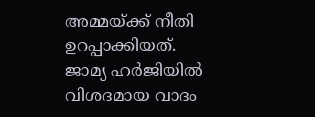അമ്മയ്‌ക്ക് നീതി ഉറപ്പാക്കിയത്. ജാമ്യ ഹർജിയിൽ വിശദമായ വാദം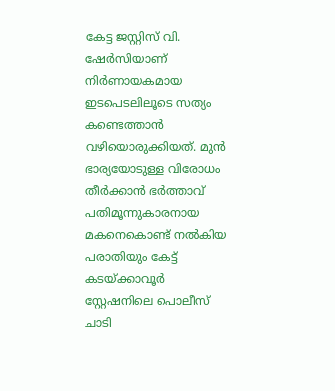കേട്ട ജസ്റ്റിസ് വി. ഷേർസിയാണ് നിർണായകമായ ഇടപെടലിലൂടെ സത്യം കണ്ടെത്താൻ വഴിയൊരുക്കിയത്. മുൻ ഭാര്യയോടുള്ള വിരോധം തീർക്കാൻ ഭർത്താവ് പതിമൂന്നുകാരനായ മകനെകൊണ്ട് നൽകിയ പരാതിയും കേട്ട് കടയ്ക്കാവൂർ സ്റ്റേഷനിലെ പൊലീസ് ചാടി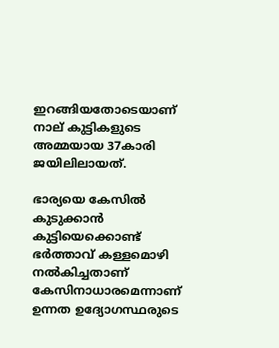ഇറങ്ങിയതോടെയാണ് നാല് കുട്ടികളുടെ അമ്മയായ 37കാരി ജയിലിലായത്.

ഭാര്യയെ കേസിൽ കുടുക്കാൻ കുട്ടിയെക്കൊണ്ട് ഭർത്താവ് കള്ളമൊഴി നൽകിച്ചതാണ് കേസിനാധാരമെന്നാണ് ഉന്നത ഉദ്യോഗസ്ഥരുടെ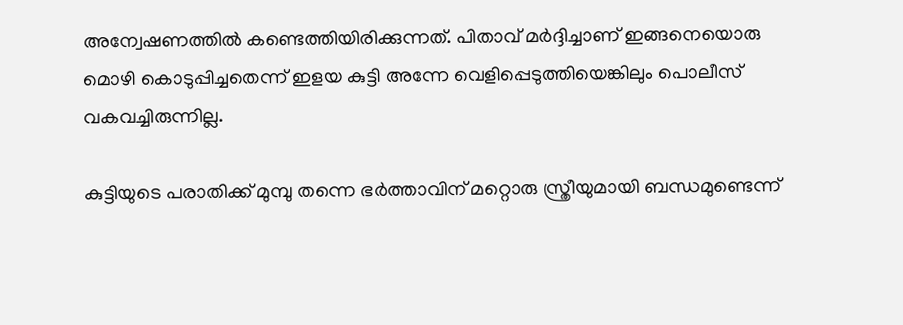അന്വേഷണത്തിൽ കണ്ടെത്തിയിരിക്കുന്നത്. പിതാവ് മർദ്ദിച്ചാണ് ഇങ്ങനെയൊരു മൊഴി കൊടുപ്പിച്ചതെന്ന് ഇളയ കുട്ടി അന്നേ വെളിപ്പെടുത്തിയെങ്കിലും പൊലീസ് വകവച്ചിരുന്നില്ല.

കുട്ടിയുടെ പരാതിക്ക് മുമ്പു തന്നെ ഭർത്താവിന് മറ്റൊരു സ്ത്രീയുമായി ബന്ധമുണ്ടെന്ന്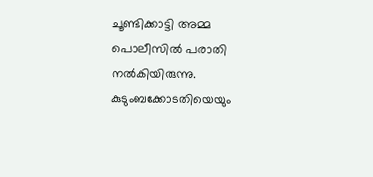ചൂണ്ടിക്കാട്ടി അമ്മ പൊലീസിൽ പരാതി നൽകിയിരുന്നു. കുടുംബക്കോടതിയെയും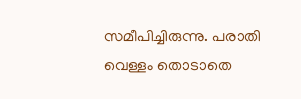സമീപിച്ചിരുന്നു. പരാതി വെള്ളം തൊടാതെ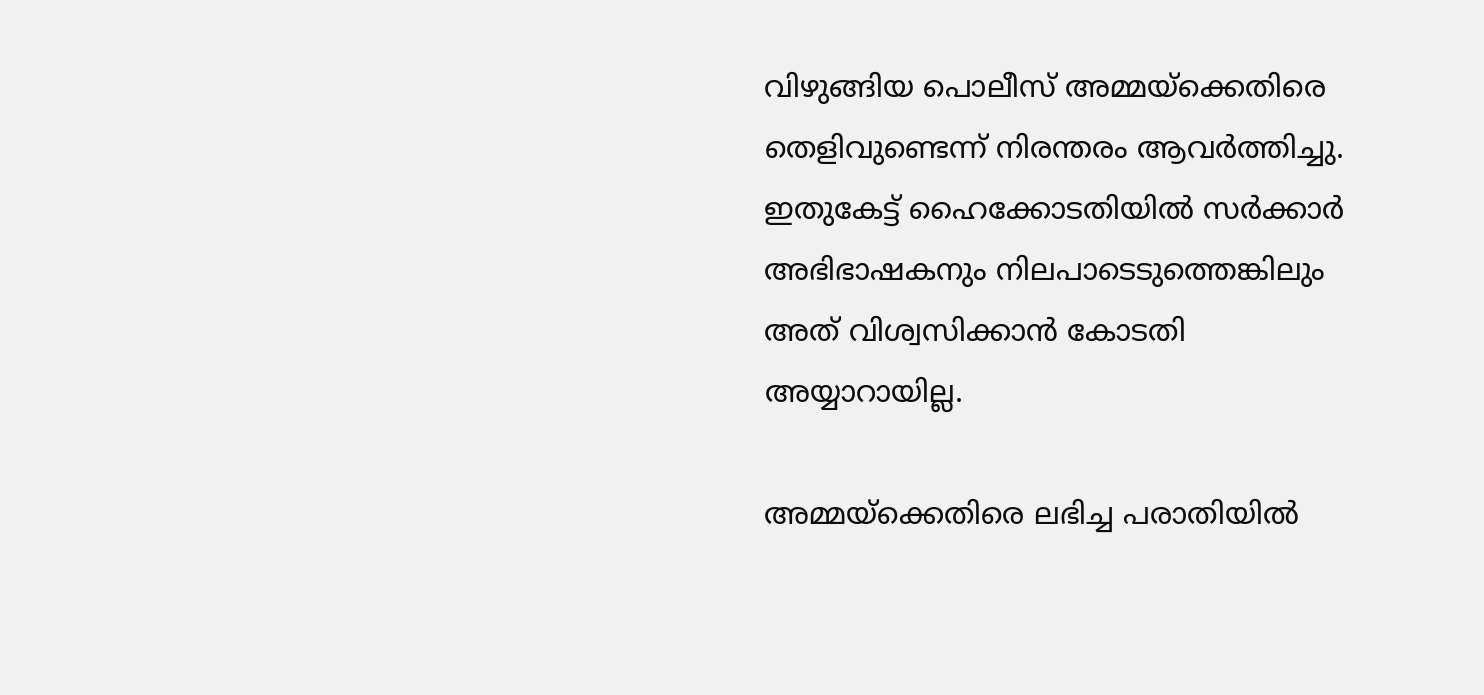വിഴുങ്ങിയ പൊലീസ് അമ്മയ്ക്കെതിരെ തെളിവുണ്ടെന്ന് നിരന്തരം ആവർത്തിച്ചു. ഇതുകേട്ട് ഹൈക്കോടതിയിൽ സർക്കാർ അഭിഭാഷകനും നിലപാടെടുത്തെങ്കിലും അത് വിശ്വസിക്കാൻ കോടതി അയ്യാറായില്ല.

അമ്മയ്ക്കെതിരെ ലഭിച്ച പരാതിയിൽ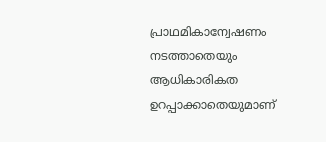പ്രാഥമികാന്വേഷണം നടത്താതെയും ആധികാരികത ഉറപ്പാക്കാതെയുമാണ്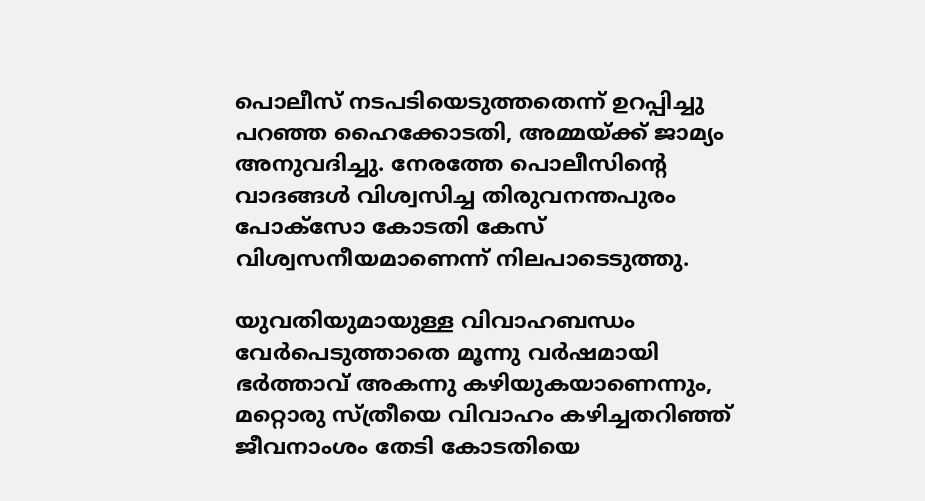പൊലീസ് നടപടിയെടുത്തതെന്ന് ഉറപ്പിച്ചു പറഞ്ഞ ഹൈക്കോടതി, അമ്മയ്ക്ക് ജാമ്യം അനുവദിച്ചു. നേരത്തേ പൊലീസിന്റെ വാദങ്ങൾ വിശ്വസിച്ച തിരുവനന്തപുരം പോക്‌സോ കോടതി കേസ് വിശ്വസനീയമാണെന്ന് നിലപാടെടുത്തു.

യുവതിയുമായുള്ള വിവാഹബന്ധം വേർപെടുത്താതെ മൂന്നു വർഷമായി ഭർത്താവ് അകന്നു കഴിയുകയാണെന്നും, മറ്റൊരു സ്ത്രീയെ വിവാഹം കഴിച്ചതറിഞ്ഞ് ജീവനാംശം തേടി കോടതിയെ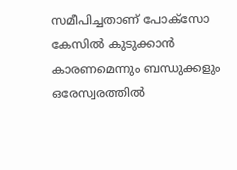സമീപിച്ചതാണ് പോക്‌സോ കേസിൽ കുടുക്കാൻ കാരണമെന്നും ബന്ധുക്കളും ഒരേസ്വരത്തിൽ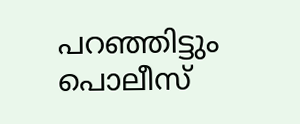പറഞ്ഞിട്ടും പൊലീസ്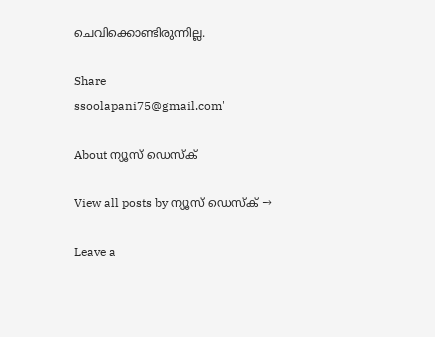ചെവിക്കൊണ്ടിരുന്നില്ല.

Share
ssoolapani75@gmail.com'

About ന്യൂസ് ഡെസ്ക്

View all posts by ന്യൂസ് ഡെസ്ക് →

Leave a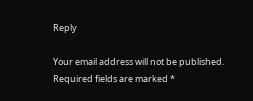Reply

Your email address will not be published. Required fields are marked *